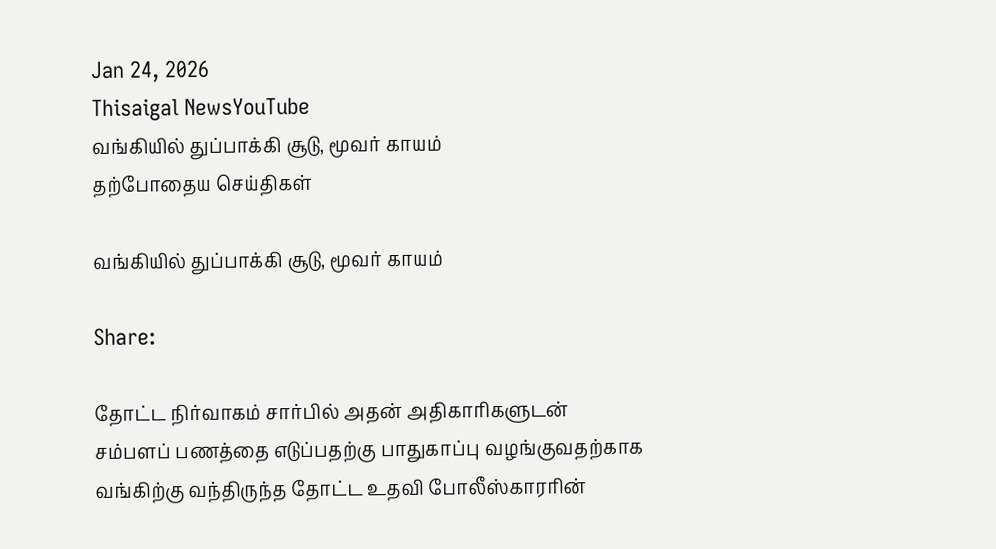Jan 24, 2026
Thisaigal NewsYouTube
வங்கியில் துப்பாக்கி சூடு, மூவர் காயம்
தற்போதைய செய்திகள்

வங்கியில் துப்பாக்கி சூடு, மூவர் காயம்

Share:

தோட்ட நிர்வாகம் சார்பில் அதன் அதிகாரிகளுடன் சம்பளப் பணத்தை எடுப்பதற்கு பாதுகாப்பு வழங்குவதற்காக வங்கிற்கு வந்திருந்த தோட்ட உதவி போலீஸ்காரரின்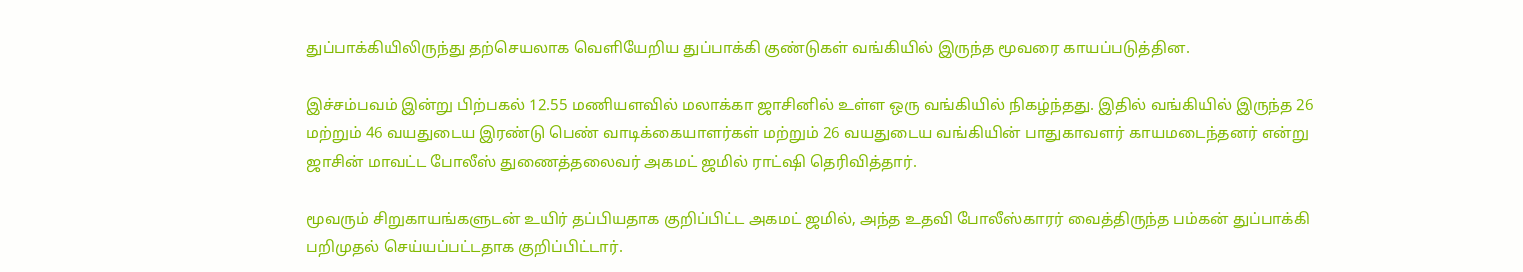துப்பாக்கியிலிருந்து தற்செயலாக வெளியேறிய துப்பாக்கி குண்டுகள் வங்கியில் இருந்த மூவரை காயப்படுத்தின.

இச்சம்பவம் இன்று பிற்பகல் 12.55 மணியளவில் மலாக்கா ஜாசினில் உள்ள ஒரு வங்கியில் நிகழ்ந்தது. இதில் வங்கியில் இருந்த 26 மற்றும் 46 வயதுடைய இரண்டு பெண் வாடிக்கையாளர்கள் மற்றும் 26 வயதுடைய வங்கியின் பாதுகாவளர் காயமடைந்தனர் என்று ஜாசின் மாவட்ட போலீஸ் துணைத்தலைவர் அகமட் ஜமில் ராட்ஷி தெரிவித்தார்.

மூவரும் சிறுகாயங்களுடன் உயிர் தப்பியதாக குறிப்பிட்ட அகமட் ஜமில், அந்த உதவி போலீஸ்காரர் வைத்திருந்த பம்கன் துப்பாக்கி பறிமுதல் செய்யப்பட்டதாக குறிப்பிட்டார்.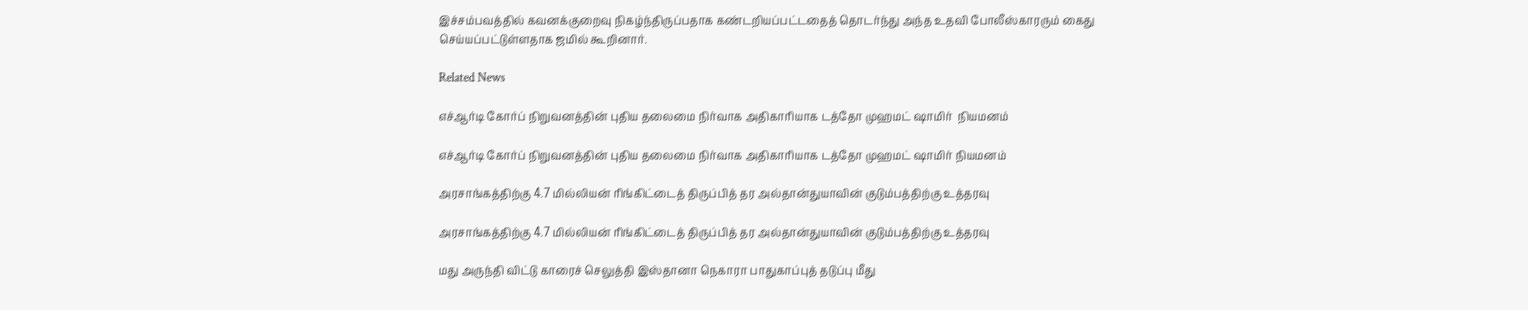இச்சம்பவத்தில் கவனக்குறைவு நிகழ்ந்திருப்பதாக கண்டறியப்பட்டதைத் தொடர்ந்து அந்த உதவி போலீஸ்காரரும் கைது செய்யப்பட்டுள்ளதாக ஜமில் கூறினார்.

Related News

எச்ஆர்டி கோர்ப் நிறுவனத்தின் புதிய தலைமை நிர்வாக அதிகாரியாக டத்தோ முஹமட் ஷாமிர்  நியமனம்

எச்ஆர்டி கோர்ப் நிறுவனத்தின் புதிய தலைமை நிர்வாக அதிகாரியாக டத்தோ முஹமட் ஷாமிர் நியமனம்

அரசாங்கத்திற்கு 4.7 மில்லியன் ரிங்கிட்டைத் திருப்பித் தர அல்தான்துயாவின் குடும்பத்திற்கு உத்தரவு

அரசாங்கத்திற்கு 4.7 மில்லியன் ரிங்கிட்டைத் திருப்பித் தர அல்தான்துயாவின் குடும்பத்திற்கு உத்தரவு

மது அருந்தி விட்டு காரைச் செலுத்தி இஸ்தானா நெகாரா பாதுகாப்புத் தடுப்பு மீது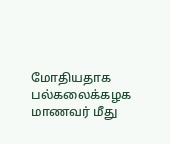மோதியதாக  பல்கலைக்கழக மாணவர் மீது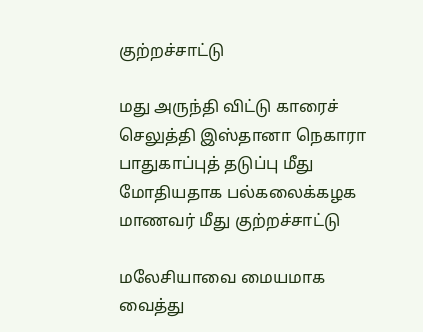குற்றச்சாட்டு

மது அருந்தி விட்டு காரைச் செலுத்தி இஸ்தானா நெகாரா பாதுகாப்புத் தடுப்பு மீது மோதியதாக பல்கலைக்கழக மாணவர் மீது குற்றச்சாட்டு

மலேசியாவை மையமாக வைத்து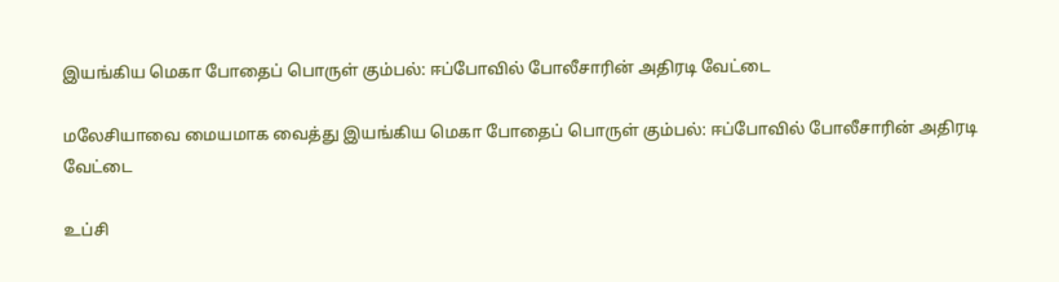இயங்கிய மெகா போதைப் பொருள் கும்பல்: ஈப்போவில் போலீசாரின் அதிரடி வேட்டை

மலேசியாவை மையமாக வைத்து இயங்கிய மெகா போதைப் பொருள் கும்பல்: ஈப்போவில் போலீசாரின் அதிரடி வேட்டை

உப்சி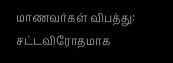மாணவர்கள் விபத்து: சட்டவிரோதமாக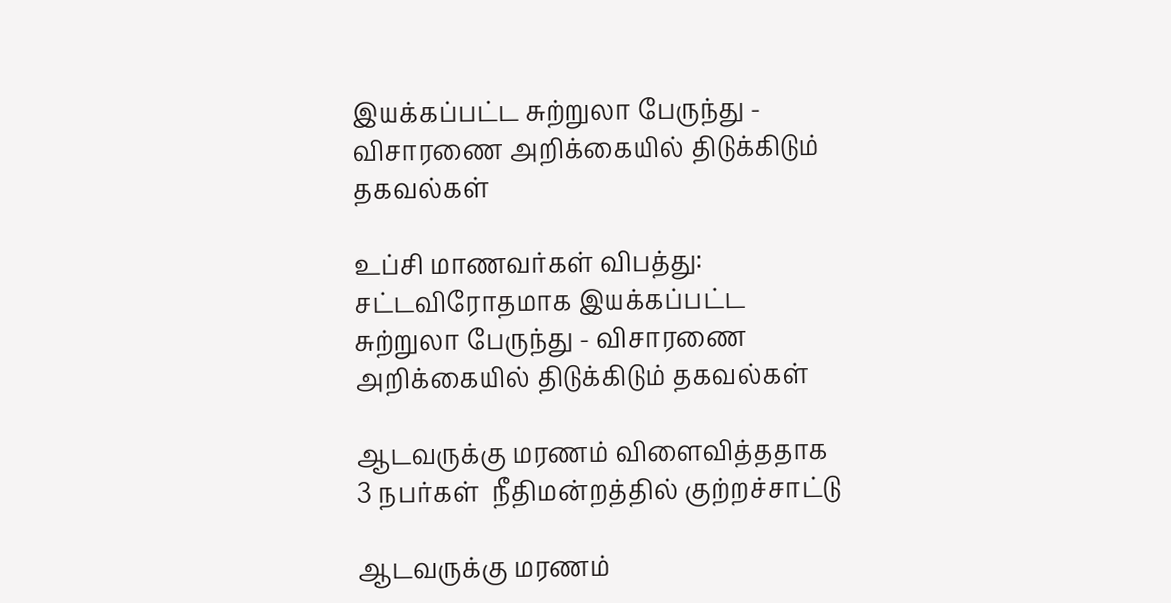இயக்கப்பட்ட சுற்றுலா பேருந்து - விசாரணை அறிக்கையில் திடுக்கிடும் தகவல்கள்

உப்சி மாணவர்கள் விபத்து: சட்டவிரோதமாக இயக்கப்பட்ட சுற்றுலா பேருந்து - விசாரணை அறிக்கையில் திடுக்கிடும் தகவல்கள்

ஆடவருக்கு மரணம் விளைவித்ததாக 3 நபர்கள்  நீதிமன்றத்தில் குற்றச்சாட்டு

ஆடவருக்கு மரணம்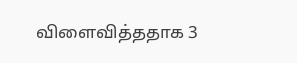விளைவித்ததாக 3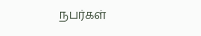நபர்கள்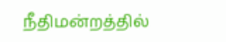நீதிமன்றத்தில்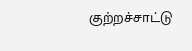குற்றச்சாட்டு